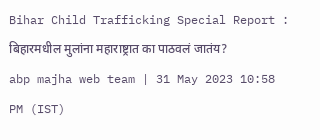Bihar Child Trafficking Special Report : बिहारमधील मुलांना महाराष्ट्रात का पाठवलं जातंय?
abp majha web team | 31 May 2023 10:58 PM (IST)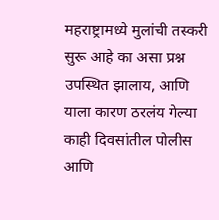महराष्ट्रामध्ये मुलांची तस्करी सुरू आहे का असा प्रश्न उपस्थित झालाय, आणि याला कारण ठरलंय गेल्या काही दिवसांतील पोलीस आणि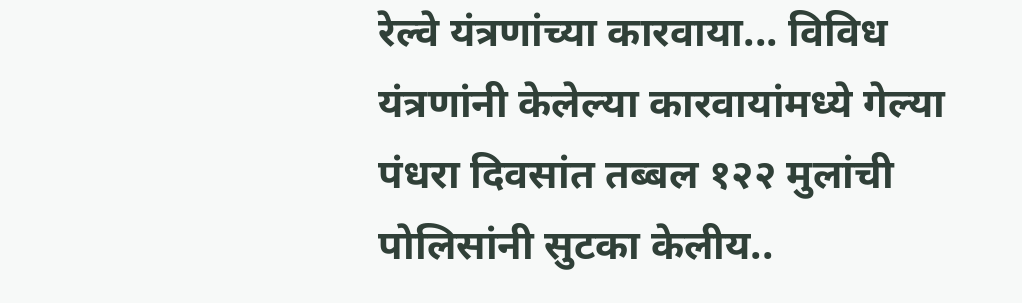रेल्वे यंत्रणांच्या कारवाया... विविध यंत्रणांनी केलेल्या कारवायांमध्ये गेल्या पंधरा दिवसांत तब्बल १२२ मुलांची पोलिसांनी सुटका केलीय..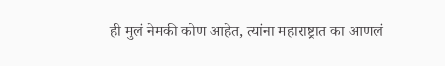ही मुलं नेमकी कोण आहेत, त्यांना महाराष्ट्रात का आणलं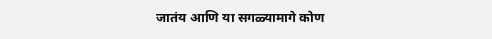जातंय आणि या सगळ्यामागे कोण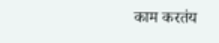काम करतंय